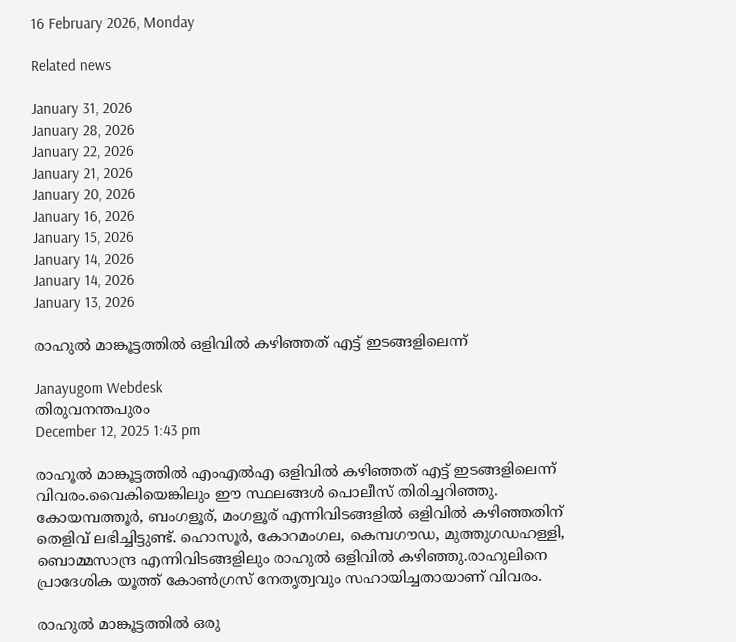16 February 2026, Monday

Related news

January 31, 2026
January 28, 2026
January 22, 2026
January 21, 2026
January 20, 2026
January 16, 2026
January 15, 2026
January 14, 2026
January 14, 2026
January 13, 2026

രാഹുല്‍ മാങ്കൂട്ടത്തില്‍ ഒളിവില്‍ കഴിഞ്ഞത് എട്ട് ഇടങ്ങളിലെന്ന്

Janayugom Webdesk
തിരുവനന്തപുരം
December 12, 2025 1:43 pm

രാഹൂല്‍ മാങ്കൂട്ടത്തില്‍ എംഎല്‍എ ഒളിവില്‍ കഴിഞ്ഞത് എട്ട് ഇടങ്ങളിലെന്ന് വിവരം.വൈകിയെങ്കിലും ഈ സ്ഥലങ്ങള്‍ പൊലീസ് തിരിച്ചറിഞ്ഞു. കോയമ്പത്തൂര്‍, ബംഗളൂര്, മംഗളൂര് എന്നിവിടങ്ങളില്‍ ഒളിവില്‍ കഴിഞ്ഞതിന് തെളിവ് ലഭിച്ചിട്ടുണ്ട്. ഹൊസൂര്‍, കോറമംഗല, കെമ്പഗൗഡ, മുത്തുഗഡഹള്ളി, ബൊമ്മസാന്ദ്ര എന്നിവിടങ്ങളിലും രാഹുല്‍ ഒളിവില്‍ കഴിഞ്ഞു.രാഹുലിനെ പ്രാദേശിക യൂത്ത് കോണ്‍ഗ്രസ് നേതൃത്വവും സഹായിച്ചതായാണ് വിവരം.

രാഹുല്‍ മാങ്കൂട്ടത്തില്‍ ഒരു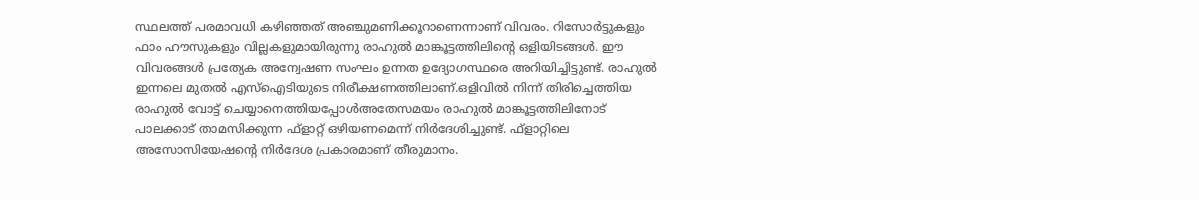സ്ഥലത്ത് പരമാവധി കഴിഞ്ഞത് അഞ്ചുമണിക്കൂറാണെന്നാണ് വിവരം. റിസോര്‍ട്ടുകളും ഫാം ഹൗസുകളും വില്ലകളുമായിരുന്നു രാഹുല്‍ മാങ്കൂട്ടത്തിലിന്റെ ഒളിയിടങ്ങള്‍. ഈ വിവരങ്ങള്‍ പ്രത്യേക അന്വേഷണ സംഘം ഉന്നത ഉദ്യോഗസ്ഥരെ അറിയിച്ചിട്ടുണ്ട്. രാഹുല്‍ ഇന്നലെ മുതല്‍ എസ്‌ഐടിയുടെ നിരീക്ഷണത്തിലാണ്.ഒളിവിൽ നിന്ന് തിരിച്ചെത്തിയ രാഹുൽ വോട്ട് ചെയ്യാനെത്തിയപ്പോൾഅതേസമയം രാഹുല്‍ മാങ്കൂട്ടത്തിലിനോട് പാലക്കാട് താമസിക്കുന്ന ഫ്‌ളാറ്റ് ഒഴിയണമെന്ന് നിര്‍ദേശിച്ചുണ്ട്. ഫ്‌ളാറ്റിലെ അസോസിയേഷന്റെ നിര്‍ദേശ പ്രകാരമാണ് തീരുമാനം.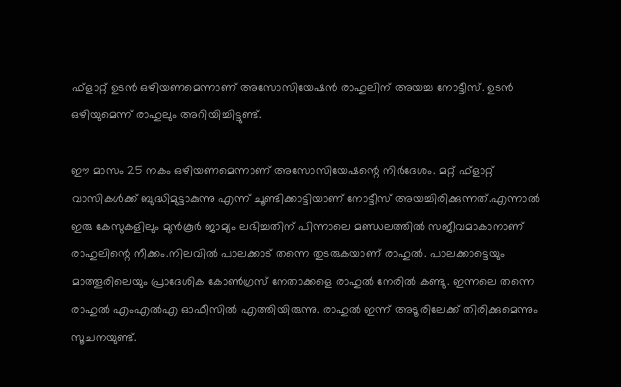ഫ്‌ളാറ്റ് ഉടന്‍ ഒഴിയണമെന്നാണ് അസോസിയേഷന്‍ രാഹുലിന് അയച്ച നോട്ടീസ്. ഉടന്‍ ഒഴിയുമെന്ന് രാഹുലും അറിയിച്ചിട്ടുണ്ട്.

ഈ മാസം 25 നകം ഒഴിയണമെന്നാണ് അസോസിയേഷന്റെ നിര്‍ദേശം. മറ്റ് ഫ്‌ളാറ്റ് വാസികള്‍ക്ക് ബുദ്ധിമുട്ടാകുന്നു എന്ന് ചൂണ്ടിക്കാട്ടിയാണ് നോട്ടീസ് അയച്ചിരിക്കുന്നത്.എന്നാല്‍ ഇരു കേസുകളിലും മുന്‍കൂര്‍ ജാമ്യം ലഭിച്ചതിന് പിന്നാലെ മണ്ഡലത്തില്‍ സജീവമാകാനാണ് രാഹുലിന്റെ നീക്കം.നിലവില്‍ പാലക്കാട് തന്നെ തുടരുകയാണ് രാഹുല്‍. പാലക്കാട്ടെയും മാത്തൂരിലെയും പ്രാദേശിക കോണ്‍ഗ്രസ് നേതാക്കളെ രാഹുല്‍ നേരില്‍ കണ്ടു. ഇന്നലെ തന്നെ രാഹുല്‍ എംഎല്‍എ ഓഫീസില്‍ എത്തിയിരുന്നു. രാഹുല്‍ ഇന്ന് അടൂരിലേക്ക് തിരിക്കുമെന്നും സൂചനയുണ്ട്.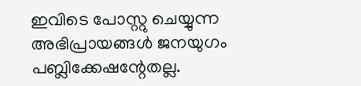ഇവിടെ പോസ്റ്റു ചെയ്യുന്ന അഭിപ്രായങ്ങള്‍ ജനയുഗം പബ്ലിക്കേഷന്റേതല്ല.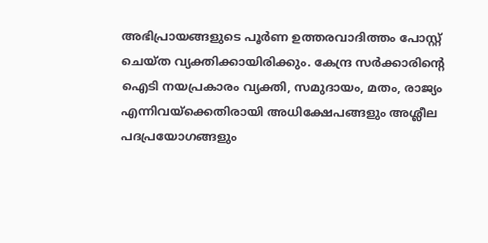അഭിപ്രായങ്ങളുടെ പൂര്‍ണ ഉത്തരവാദിത്തം പോസ്റ്റ് ചെയ്ത വ്യക്തിക്കായിരിക്കും. കേന്ദ്ര സര്‍ക്കാരിന്റെ ഐടി നയപ്രകാരം വ്യക്തി, സമുദായം, മതം, രാജ്യം എന്നിവയ്‌ക്കെതിരായി അധിക്ഷേപങ്ങളും അശ്ലീല പദപ്രയോഗങ്ങളും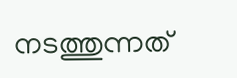നടത്തുന്നത്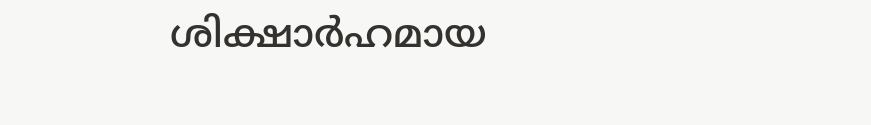ശിക്ഷാര്‍ഹമായ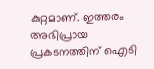കുറ്റമാണ്. ഇത്തരം അഭിപ്രായ പ്രകടനത്തിന് ഐടി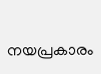നയപ്രകാരം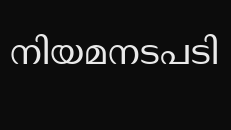നിയമനടപടി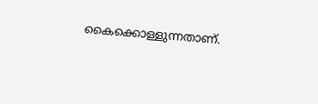കൈക്കൊള്ളുന്നതാണ്.